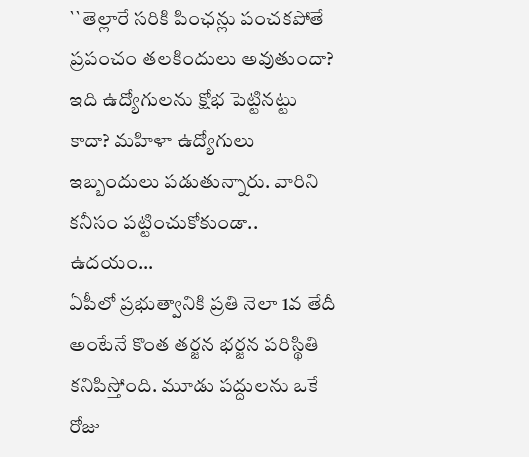``తెల్లారే సరికి పింఛన్లు పంచకపోతే ప్రపంచం తలకిందులు అవుతుందా? ఇది ఉద్యోగులను క్షోభ పెట్టినట్టు కాదా? మహిళా ఉద్యోగులు ఇబ్బందులు పడుతున్నారు. వారిని కనీసం పట్టించుకోకుండా.. ఉదయం…
ఏపీలో ప్రభుత్వానికి ప్రతి నెలా 1వ తేదీ అంటేనే కొంత తర్జన భర్జన పరిస్థితి కనిపిస్తోంది. మూడు పద్దులను ఒకే రోజు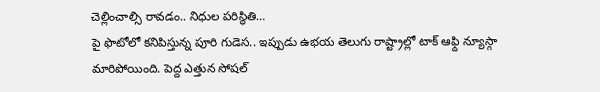చెల్లించాల్సి రావడం.. నిధుల పరిస్థితి…
పై ఫొటోలో కనిపిస్తున్న పూరి గుడెస.. ఇప్పుడు ఉభయ తెలుగు రాష్ట్రాల్లో టాక్ ఆఫ్ది న్యూస్గా మారిపోయింది. పెద్ద ఎత్తున సోషల్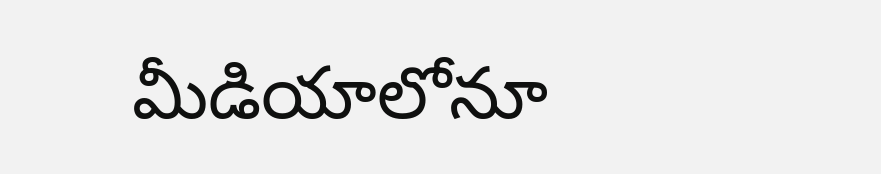మీడియాలోనూ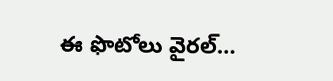ఈ ఫొటోలు వైరల్…